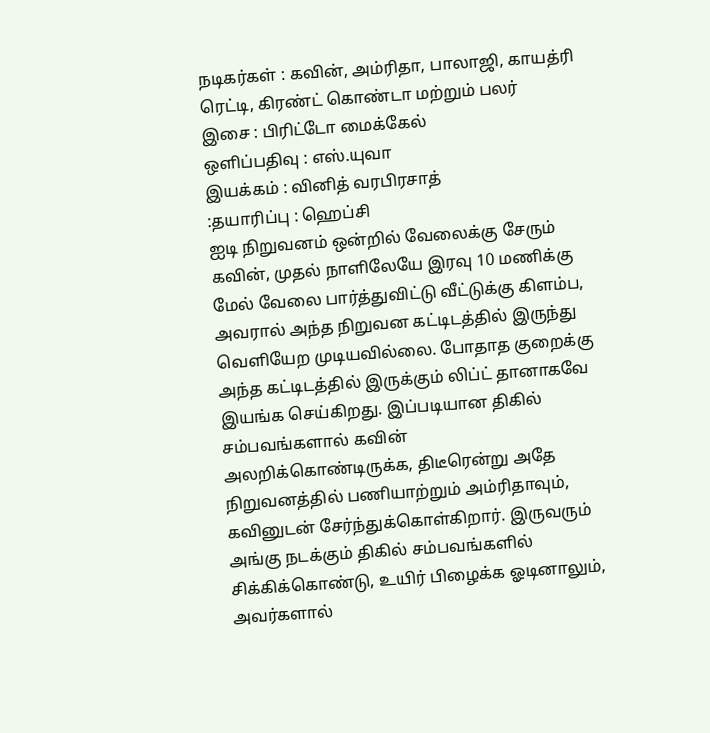நடிகர்கள் : கவின், அம்ரிதா, பாலாஜி, காயத்ரி ரெட்டி, கிரண்ட் கொண்டா மற்றும் பலர்
இசை : பிரிட்டோ மைக்கேல்
ஒளிப்பதிவு : எஸ்.யுவா
இயக்கம் : வினித் வரபிரசாத்
:தயாரிப்பு : ஹெப்சி
ஐடி நிறுவனம் ஒன்றில் வேலைக்கு சேரும் கவின், முதல் நாளிலேயே இரவு 10 மணிக்கு மேல் வேலை பார்த்துவிட்டு வீட்டுக்கு கிளம்ப, அவரால் அந்த நிறுவன கட்டிடத்தில் இருந்து வெளியேற முடியவில்லை. போதாத குறைக்கு அந்த கட்டிடத்தில் இருக்கும் லிப்ட் தானாகவே இயங்க செய்கிறது. இப்படியான திகில் சம்பவங்களால் கவின் அலறிக்கொண்டிருக்க, திடீரென்று அதே நிறுவனத்தில் பணியாற்றும் அம்ரிதாவும், கவினுடன் சேர்ந்துக்கொள்கிறார். இருவரும் அங்கு நடக்கும் திகில் சம்பவங்களில் சிக்கிக்கொண்டு, உயிர் பிழைக்க ஓடினாலும், அவர்களால்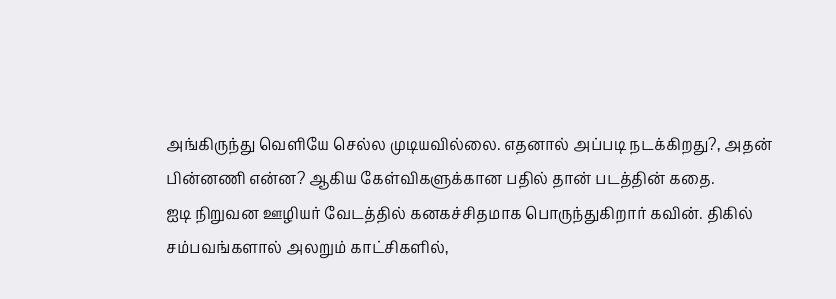அங்கிருந்து வெளியே செல்ல முடியவில்லை. எதனால் அப்படி நடக்கிறது?, அதன் பின்னணி என்ன? ஆகிய கேள்விகளுக்கான பதில் தான் படத்தின் கதை.
ஐடி நிறுவன ஊழியர் வேடத்தில் கனகச்சிதமாக பொருந்துகிறார் கவின். திகில் சம்பவங்களால் அலறும் காட்சிகளில்,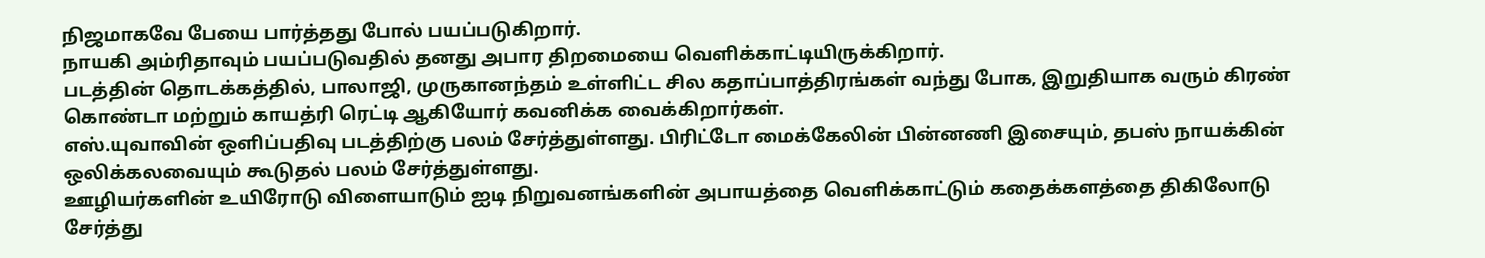நிஜமாகவே பேயை பார்த்தது போல் பயப்படுகிறார்.
நாயகி அம்ரிதாவும் பயப்படுவதில் தனது அபார திறமையை வெளிக்காட்டியிருக்கிறார்.
படத்தின் தொடக்கத்தில், பாலாஜி, முருகானந்தம் உள்ளிட்ட சில கதாப்பாத்திரங்கள் வந்து போக, இறுதியாக வரும் கிரண் கொண்டா மற்றும் காயத்ரி ரெட்டி ஆகியோர் கவனிக்க வைக்கிறார்கள்.
எஸ்.யுவாவின் ஒளிப்பதிவு படத்திற்கு பலம் சேர்த்துள்ளது. பிரிட்டோ மைக்கேலின் பின்னணி இசையும், தபஸ் நாயக்கின் ஒலிக்கலவையும் கூடுதல் பலம் சேர்த்துள்ளது.
ஊழியர்களின் உயிரோடு விளையாடும் ஐடி நிறுவனங்களின் அபாயத்தை வெளிக்காட்டும் கதைக்களத்தை திகிலோடு சேர்த்து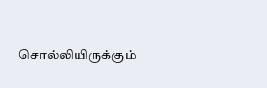சொல்லியிருக்கும்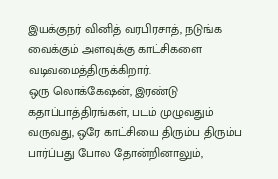இயக்குநர் வினித் வரபிரசாத், நடுங்க வைக்கும் அளவுக்கு காட்சிகளை வடிவமைத்திருக்கிறார்.
ஒரு லொக்கேஷன், இரண்டு கதாப்பாத்திரங்கள், படம் முழுவதும் வருவது, ஒரே காட்சியை திரும்ப திரும்ப பார்ப்பது போல தோன்றினாலும்,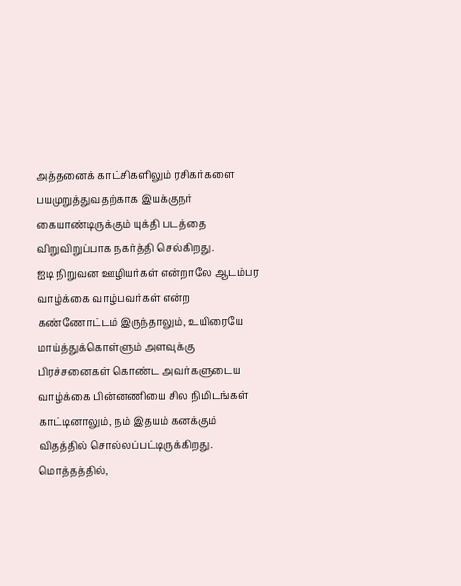அத்தனைக் காட்சிகளிலும் ரசிகர்களை பயமுறுத்துவதற்காக இயக்குநர் கையாண்டிருக்கும் யுக்தி படத்தை விறுவிறுப்பாக நகர்த்தி செல்கிறது.
ஐடி நிறுவன ஊழியர்கள் என்றாலே ஆடம்பர வாழ்க்கை வாழ்பவர்கள் என்ற கண்ணோட்டம் இருந்தாலும், உயிரையே மாய்த்துக்கொள்ளும் அளவுக்கு பிரச்சனைகள் கொண்ட அவர்களுடைய வாழ்க்கை பின்னணியை சில நிமிடங்கள் காட்டினாலும், நம் இதயம் கனக்கும் விதத்தில் சொல்லப்பட்டிருக்கிறது.
மொத்தத்தில்,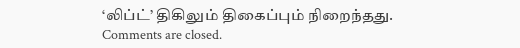‘லிப்ட்’ திகிலும் திகைப்பும் நிறைந்தது.
Comments are closed.